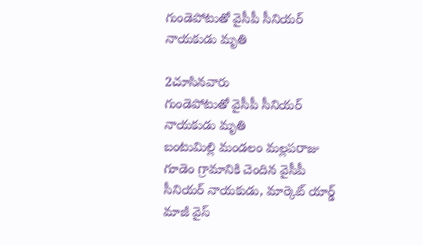గుండెపోటుతో వైసీపీ సీనియర్ నాయకుడు మృతి

2చూసినవారు
గుండెపోటుతో వైసీపీ సీనియర్ నాయకుడు మృతి
బంటుమిల్లి మండలం మల్లపరాజు గూడెం గ్రామానికి చెందిన వైసీపీ సీనియర్ నాయకుడు, మార్కెట్ యార్డ్ మాజీ వైస్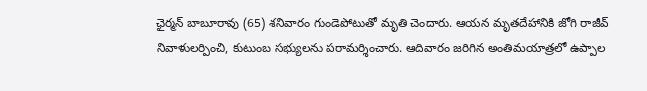ఛైర్మన్ బాబూరావు (65) శనివారం గుండెపోటుతో మృతి చెందారు. ఆయన మృతదేహానికి జోగి రాజీవ్ నివాళులర్పించి, కుటుంబ సభ్యులను పరామర్శించారు. ఆదివారం జరిగిన అంతిమయాత్రలో ఉప్పాల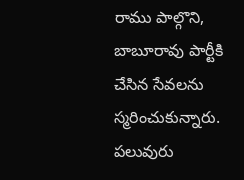రాము పాల్గొని, బాబూరావు పార్టీకి చేసిన సేవలను స్మరించుకున్నారు. పలువురు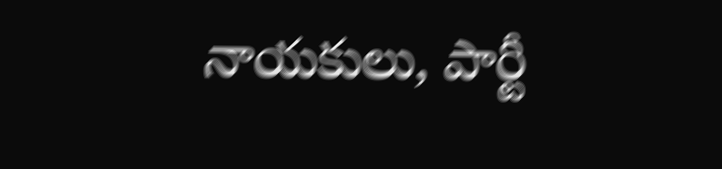నాయకులు, పార్టీ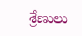శ్రేణులు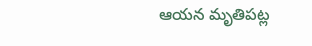ఆయన మృతిపట్ల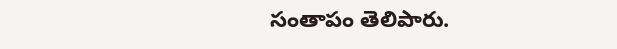సంతాపం తెలిపారు.